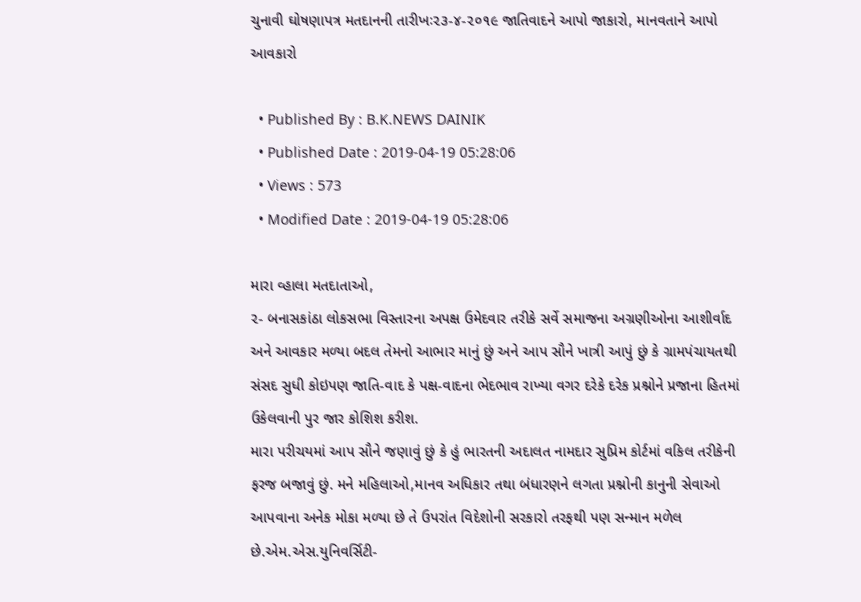ચુનાવી ઘોષણાપત્ર મતદાનની તારીખઃ૨૩-૪-૨૦૧૯ જાતિવાદને આપો જાકારો, માનવતાને આપો આવકારો

  • Published By : B.K.NEWS DAINIK
  • Published Date : 2019-04-19 05:28:06
  • Views : 573
  • Modified Date : 2019-04-19 05:28:06

મારા વ્હાલા મતદાતાઓ,
૨- બનાસકાંઠા લોકસભા વિસ્તારના અપક્ષ ઉમેદવાર તરીકે સર્વે સમાજના અગ્રણીઓના આશીર્વાદ અને આવકાર મળ્યા બદલ તેમનો આભાર માનું છું અને આપ સૌને ખાત્રી આપું છું કે ગ્રામપંચાયતથી સંસદ સુધી કોઇપણ જાતિ-વાદ કે પક્ષ-વાદના ભેદભાવ રાખ્યા વગર દરેકે દરેક પ્રશ્નોને પ્રજાના હિતમાં ઉકેલવાની પુર જાર કોશિશ કરીશ.
મારા પરીચયમાં આપ સૌને જણાવું છું કે હું ભારતની અદાલત નામદાર સુપ્રિમ કોર્ટમાં વકિલ તરીકેની ફરજ બજાવું છું. મને મહિલાઓ,માનવ અધિકાર તથા બંધારણને લગતા પ્રશ્નોની કાનુની સેવાઓ આપવાના અનેક મોકા મળ્યા છે તે ઉપરાંત વિદેશોની સરકારો તરફથી પણ સન્માન મળેલ છે.એમ.એસ.યુનિવર્સિટી-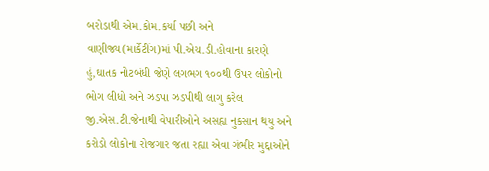બરોડાથી એમ.કોમ.કર્યા પછી અને વાણીજ્ય(માર્કેટીંગ)માં પી.એચ.ડી.હોવાના કારણે હું,ઘાતક નોટબંધી જેણે લગભગ ૧૦૦થી ઉપર લોકોનો ભોગ લીધો અને ઝડપા ઝડપીથી લાગુ કરેલ જી.એસ.ટી.જેનાથી વેપારીઓને અસહ્ય નુકસાન થયુ અને કરોડો લોકોના રોજગાર જતા રહ્યા એવા ગંભીર મુદ્દાઓને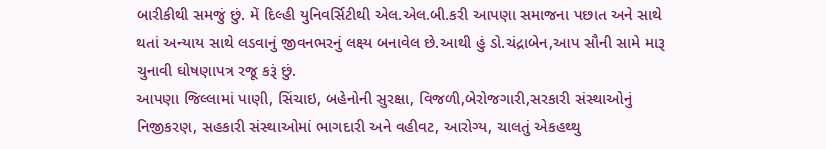બારીકીથી સમજું છું. મેં દિલ્હી યુનિવર્સિટીથી એલ.એલ.બી.કરી આપણા સમાજના પછાત અને સાથે થતાં અન્યાય સાથે લડવાનું જીવનભરનું લક્ષ્ય બનાવેલ છે.આથી હું ડો.ચંદ્રાબેન,આપ સૌની સામે મારૂ ચુનાવી ઘોષણાપત્ર રજૂ કરૂં છું.
આપણા જિલ્લામાં પાણી, સિંચાઇ, બહેનોની સુરક્ષા, વિજળી,બેરોજગારી,સરકારી સંસ્થાઓનું નિજીકરણ, સહકારી સંસ્થાઓમાં ભાગદારી અને વહીવટ, આરોગ્ય, ચાલતું એકહથ્થુ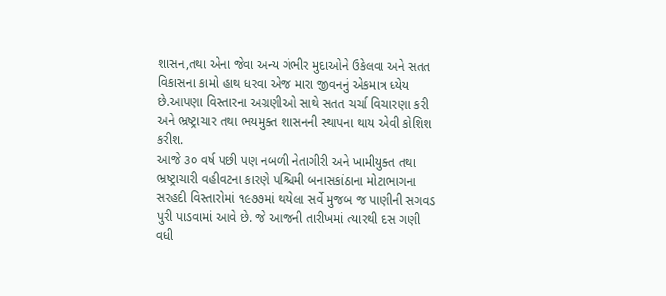શાસન,તથા એના જેવા અન્ય ગંભીર મુદાઓને ઉકેલવા અને સતત વિકાસના કામો હાથ ધરવા એજ મારા જીવનનું એકમાત્ર ધ્યેય છે.આપણા વિસ્તારના અગ્રણીઓ સાથે સતત ચર્ચા વિચારણા કરી અને ભ્રષ્ટ્રાચાર તથા ભયમુક્ત શાસનની સ્થાપના થાય એવી કોશિશ કરીશ.
આજે ૩૦ વર્ષ પછી પણ નબળી નેતાગીરી અને ખામીયુક્ત તથા ભ્રષ્ટ્રાચારી વહીવટના કારણે પશ્ચિમી બનાસકાંઠાના મોટાભાગના સરહદી વિસ્તારોમાં ૧૯૭૭માં થયેલા સર્વે મુજબ જ પાણીની સગવડ પુરી પાડવામાં આવે છે. જે આજની તારીખમાં ત્યારથી દસ ગણી વધી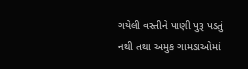ગયેલી વસ્તીને પાણી પુરૂ પડતું નથી તથા અમુક ગામડાઓમાં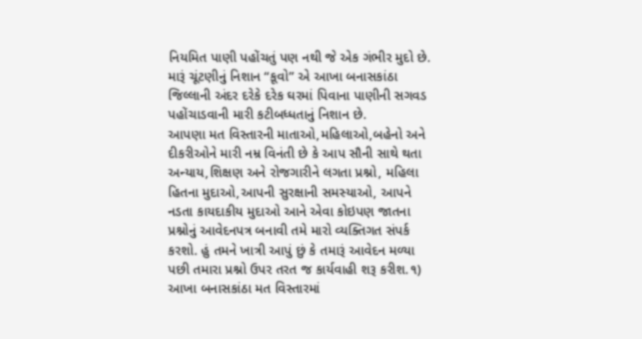નિયમિત પાણી પહોંચતું પણ નથી જે એક ગંભીર મુદો છે. મારૂં ચૂંટણીનું નિશાન “કૂવો” એ આખા બનાસકાંઠા જિલ્લાની અંદર દરેકે દરેક ઘરમાં પિવાના પાણીની સગવડ પહોંચાડવાની મારી કટીબધ્ધતાનું નિશાન છે.
આપણા મત વિસ્તારની માતાઓ,મહિલાઓ,બહેનો અને દીકરીઓને મારી નમ્ર વિનંતી છે કે આપ સૌની સાથે થતા અન્યાય,શિક્ષણ અને રોજગારીને લગતા પ્રશ્નો, મહિલા હિતના મુદાઓ,આપની સુરક્ષાની સમસ્યાઓ, આપને નડતા કાયદાકીય મુદાઓ આને એવા કોઇપણ જાતના પ્રશ્નોનું આવેદનપત્ર બનાવી તમે મારો વ્યક્તિગત સંપર્ક કરશો. હું તમને ખાત્રી આપું છું કે તમારૂં આવેદન મળ્યા પછી તમારા પ્રશ્નો ઉપર તરત જ કાર્યવાહી શરૂ કરીશ.૧)     આખા બનાસકાંઠા મત વિસ્તારમાં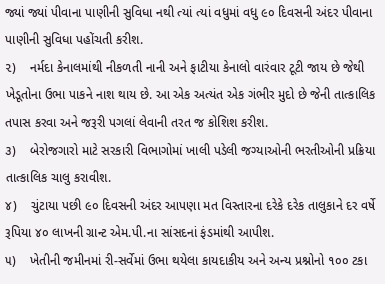જ્યાં જ્યાં પીવાના પાણીની સુવિધા નથી ત્યાં ત્યાં વધુમાં વધુ ૯૦ દિવસની અંદર પીવાના પાણીની સુવિધા પહોંચતી કરીશ.
૨)    નર્મદા કેનાલમાંથી નીકળતી નાની અને ફાટીયા કેનાલો વારંવાર ટૂટી જાય છે જેથી ખેડૂતોના ઉભા પાકને નાશ થાય છે. આ એક અત્યંત એક ગંભીર મુદો છે જેની તાત્કાલિક તપાસ કરવા અને જરૂરી પગલાં લેવાની તરત જ કોશિશ કરીશ.
૩)    બેરોજગારો માટે સરકારી વિભાગોમાં ખાલી પડેલી જગ્યાઓની ભરતીઓની પ્રક્રિયા તાત્કાલિક ચાલુ કરાવીશ.
૪)    ચુંટાયા પછી ૯૦ દિવસની અંદર આપણા મત વિસ્તારના દરેકે દરેક તાલુકાને દર વર્ષે રૂપિયા ૪૦ લાખની ગ્રાન્ટ એમ.પી.ના સાંસદનાં ફંડમાંથી આપીશ.
૫)    ખેતીની જમીનમાં રી-સર્વેમાં ઉભા થયેલા કાયદાકીય અને અન્ય પ્રશ્નોનો ૧૦૦ ટકા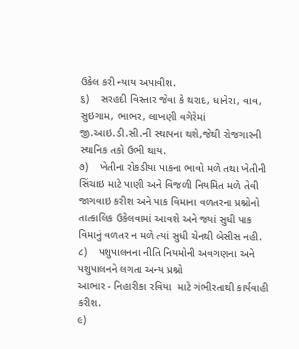ઉકેલ કરી ન્યાય અપાવીશ.
૬)    સરહદી વિસ્તાર જેવા કે થરાદ, ધાનેરા, વાવ, સુઇગામ, ભાભર, લાખણી વગેરેમાં જી.આઇ.ડી.સી.ની સ્થાપના થશે,જેથી રોજગારની સ્થાનિક તકો ઉભી થાય.
૭)    ખેતીના રોકડીયા પાકના ભાવો મળે તથા ખેતીની સિંચાઇ માટે પાણી અને વિજળી નિયમિત મળે તેવી જાગવાઇ કરીશ અને પાક વિમાના વળતરના પ્રશ્નોનો તાત્કાલિક ઉકેલવામાં આવશે અને જ્યાં સુધી પાક વિમાનું વળતર ન મળે ત્યાં સુધી ચેનથી બેસીસ નહી.
૮)    પશુપાલનના નીતિ નિયમોની અવગણના અને પશુપાલનને લગતા અન્ય પ્રશ્નો
આભાર - નિહારીકા રવિયા  માટે ગંભીરતાથી કાર્યવાહી કરીશ.
૯)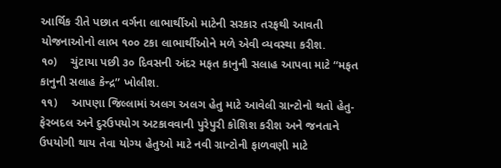આર્થિક રીતે પછાત વર્ગના લાભાર્થીઓ માટેની સરકાર તરફથી આવતી યોજનાઓનો લાભ ૧૦૦ ટકા લાભાર્થીઓને મળે એવી વ્યવસ્થા કરીશ.
૧૦)    ચુંટાયા પછી ૩૦ દિવસની અંદર મફત કાનુની સલાહ આપવા માટે “મફત કાનુની સલાહ કેન્દ્ર” ખોલીશ.
૧૧)    આપણા જિલ્લામાં અલગ અલગ હેતુ માટે આવેલી ગ્રાન્ટોનો થતો હેતુ-ફેરબદલ અને દુરઉપયોગ અટકાવવાની પુરેપુરી કોશિશ કરીશ અને જનતાને ઉપયોગી થાય તેવા યોગ્ય હેતુઓ માટે નવી ગ્રાન્ટોની ફાળવણી માટે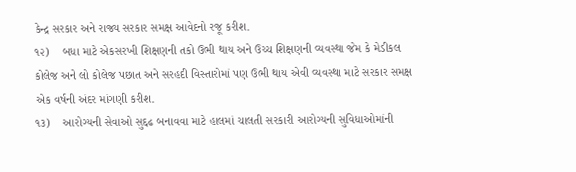કેન્દ્ર સરકાર અને રાજ્ય સરકાર સમક્ષ આવેદનો રજૂ કરીશ.
૧૨)    બધા માટે એકસરખી શિક્ષણની તકો ઉભી થાય અને ઉચ્ચ શિક્ષણની વ્યવસ્થા જેમ કે મેડીકલ કોલેજ અને લો કોલેજ પછાત અને સરહદી વિસ્તારોમાં પણ ઉભી થાય એવી વ્યવસ્થા માટે સરકાર સમક્ષ એક વર્ષની અંદર માંગણી કરીશ.
૧૩)    આરોગ્યની સેવાઓ સુદ્દઢ બનાવવા માટે હાલમાં ચાલતી સરકારી આરોગ્યની સુવિધાઓમાંની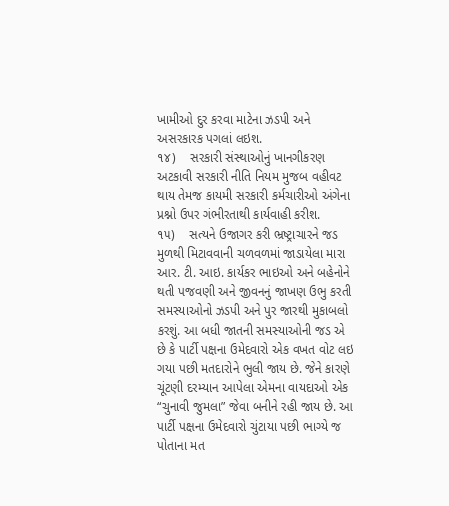ખામીઓ દુર કરવા માટેના ઝડપી અને અસરકારક પગલાં લઇશ.
૧૪)    સરકારી સંસ્થાઓનું ખાનગીકરણ અટકાવી સરકારી નીતિ નિયમ મુજબ વહીવટ થાય તેમજ કાયમી સરકારી કર્મચારીઓ અંગેના પ્રશ્નો ઉપર ગંભીરતાથી કાર્યવાહી કરીશ.
૧૫)    સત્યને ઉજાગર કરી ભ્રષ્ટ્રાચારને જડ મુળથી મિટાવવાની ચળવળમાં જાડાયેલા મારા આર. ટી. આઇ. કાર્યકર ભાઇઓ અને બહેનોને થતી પજવણી અને જીવનનું જાખણ ઉભુ કરતી સમસ્યાઓનો ઝડપી અને પુર જારથી મુકાબલો કરશું. આ બધી જાતની સમસ્યાઓની જડ એ છે કે પાર્ટી પક્ષના ઉમેદવારો એક વખત વોટ લઇ ગયા પછી મતદારોને ભુલી જાય છે. જેને કારણે ચૂંટણી દરમ્યાન આપેલા એમના વાયદાઓ એક “ચુનાવી જુમલા” જેવા બનીને રહી જાય છે. આ પાર્ટી પક્ષના ઉમેદવારો ચુંટાયા પછી ભાગ્યે જ પોતાના મત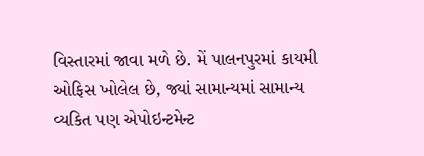વિસ્તારમાં જાવા મળે છે. મેં પાલનપુરમાં કાયમી ઓફિસ ખોલેલ છે, જ્યાં સામાન્યમાં સામાન્ય વ્યકિત પણ એપોઇન્ટમેન્ટ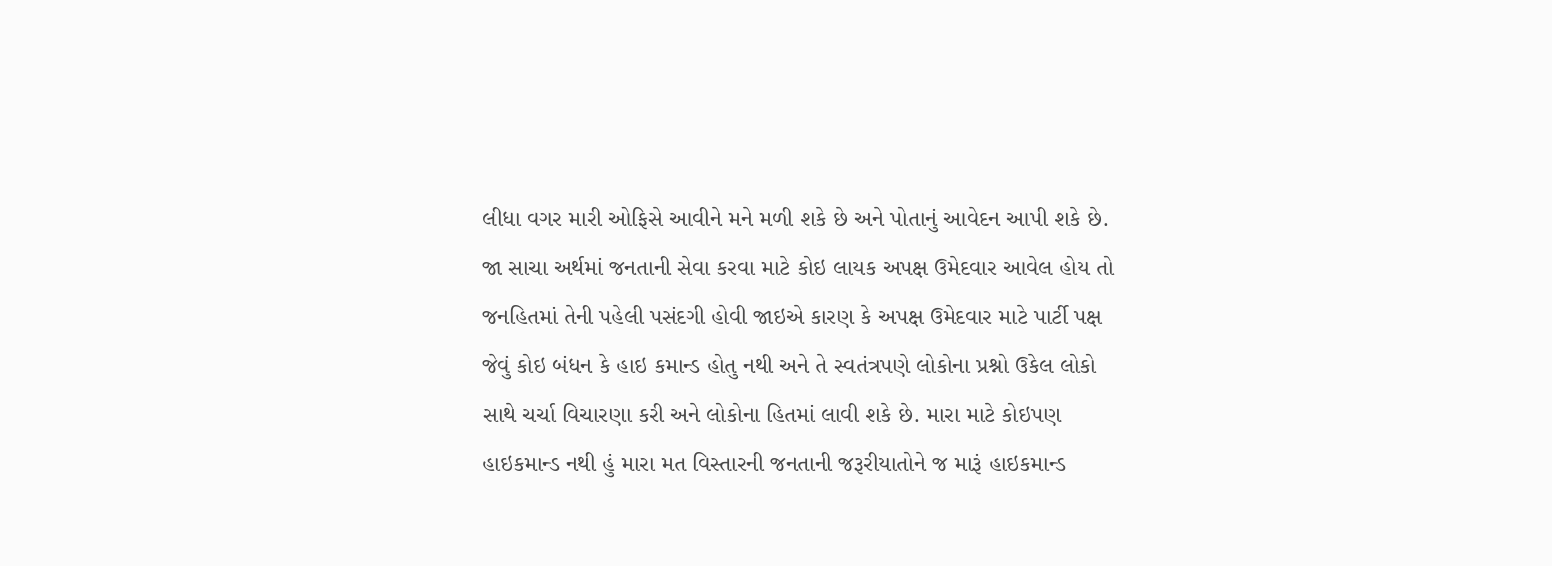લીધા વગર મારી ઓફિસે આવીને મને મળી શકે છે અને પોતાનું આવેદન આપી શકે છે.
જા સાચા અર્થમાં જનતાની સેવા કરવા માટે કોઇ લાયક અપક્ષ ઉમેદવાર આવેલ હોય તો જનહિતમાં તેની પહેલી પસંદગી હોવી જાઇએ કારણ કે અપક્ષ ઉમેદવાર માટે પાર્ટી પક્ષ જેવું કોઇ બંધન કે હાઇ કમાન્ડ હોતુ નથી અને તે સ્વતંત્રપણે લોકોના પ્રશ્નો ઉકેલ લોકો સાથે ચર્ચા વિચારણા કરી અને લોકોના હિતમાં લાવી શકે છે. મારા માટે કોઇપણ હાઇકમાન્ડ નથી હું મારા મત વિસ્તારની જનતાની જરૂરીયાતોને જ મારૂં હાઇકમાન્ડ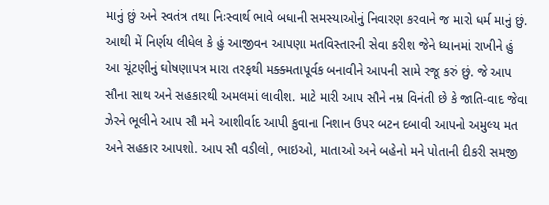માનું છું અને સ્વતંત્ર તથા નિઃસ્વાર્થ ભાવે બધાની સમસ્યાઓનું નિવારણ કરવાને જ મારો ધર્મ માનું છું.
આથી મેં નિર્ણય લીધેલ કે હું આજીવન આપણા મતવિસ્તારની સેવા કરીશ જેને ધ્યાનમાં રાખીને હું આ ચૂંટણીનું ઘોષણાપત્ર મારા તરફથી મક્ક્મતાપૂર્વક બનાવીને આપની સામે રજૂ કરું છું. જે આપ સૌના સાથ અને સહકારથી અમલમાં લાવીશ. માટે મારી આપ સૌને નમ્ર વિનંતી છે કે જાતિ-વાદ જેવા ઝેરને ભૂલીને આપ સૌ મને આશીર્વાદ આપી કુવાના નિશાન ઉપર બટન દબાવી આપનો અમુલ્ય મત અને સહકાર આપશો. આપ સૌ વડીલો, ભાઇઓ, માતાઓ અને બહેનો મને પોતાની દીકરી સમજી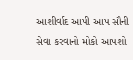આશીર્વાદ આપી આપ સૌની સેવા કરવાનો મોકો આપશો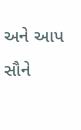અને આપ સૌને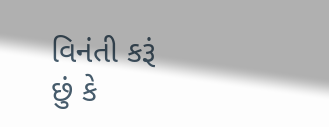વિનંતી કરૂં છું કે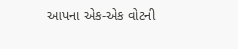આપના એક-એક વોટની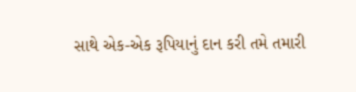સાથે એક-એક રૂપિયાનું દાન કરી તમે તમારી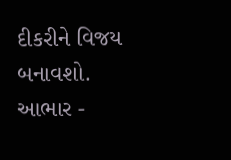દીકરીને વિજય બનાવશો.
આભાર -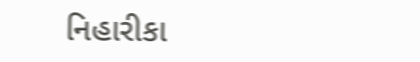નિહારીકા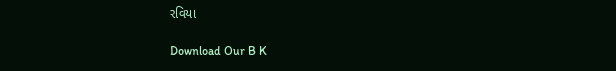રવિયા

Download Our B K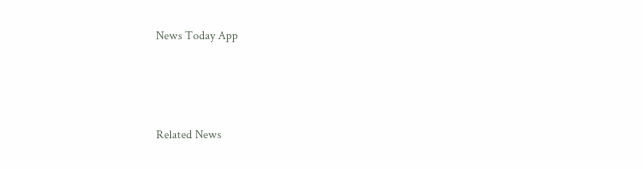News Today App



Related News